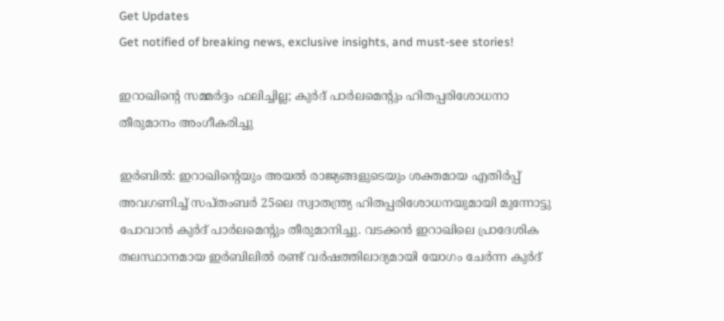Get Updates
Get notified of breaking news, exclusive insights, and must-see stories!

ഇറാഖിന്റെ സമ്മര്‍ദ്ദം ഫലിച്ചില്ല; കുര്‍ദ് പാര്‍ലമെന്റും ഹിതപ്പരിശോധനാ തീരുമാനം അംഗീകരിച്ചു

ഇര്‍ബില്‍: ഇറാഖിന്റെയും അയല്‍ രാജ്യങ്ങളുടെയും ശക്തമായ എതിര്‍പ്പ് അവഗണിച്ച് സപ്തംബര്‍ 25ലെ സ്വാതന്ത്ര്യ ഹിതപ്പരിശോധനയുമായി മുന്നോട്ടു പോവാന്‍ കുര്‍ദ് പാര്‍ലമെന്റും തീരുമാനിച്ചു. വടക്കന്‍ ഇറാഖിലെ പ്രാദേശിക തലസ്ഥാനമായ ഇര്‍ബിലില്‍ രണ്ട് വര്‍ഷത്തിലാദ്യമായി യോഗം ചേര്‍ന്ന കുര്‍ദ്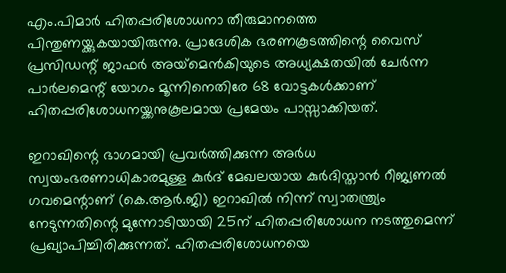എം.പിമാര്‍ ഹിതപ്പരിശോധനാ തീരുമാനത്തെ പിന്തുണയ്ക്കുകയായിരുന്നു. പ്രാദേശിക ഭരണകൂടത്തിന്റെ വൈസ് പ്രസിഡന്റ് ജാഫര്‍ അയ്‌മെന്‍കിയുടെ അധ്യക്ഷതയില്‍ ചേര്‍ന്ന പാര്‍ലമെന്റ് യോഗം മൂന്നിനെതിരേ 68 വോട്ടകള്‍ക്കാണ് ഹിതപ്പരിശോധനയ്ക്കനുകൂലമായ പ്രമേയം പാസ്സാക്കിയത്.

ഇറാഖിന്റെ ഭാഗമായി പ്രവര്‍ത്തിക്കുന്ന അര്‍ധ സ്വയംഭരണാധികാരമുള്ള കുര്‍ദ് മേഖലയായ കുര്‍ദിസ്താന്‍ റീജ്യണല്‍ ഗവമെന്റാണ് (കെ.ആര്‍.ജി) ഇറാഖില്‍ നിന്ന് സ്വാതന്ത്ര്യം നേടുന്നതിന്റെ മുന്നോടിയായി 25ന് ഹിതപ്പരിശോധന നടത്തുമെന്ന് പ്രഖ്യാപിച്ചിരിക്കുന്നത്. ഹിതപ്പരിശോധനയെ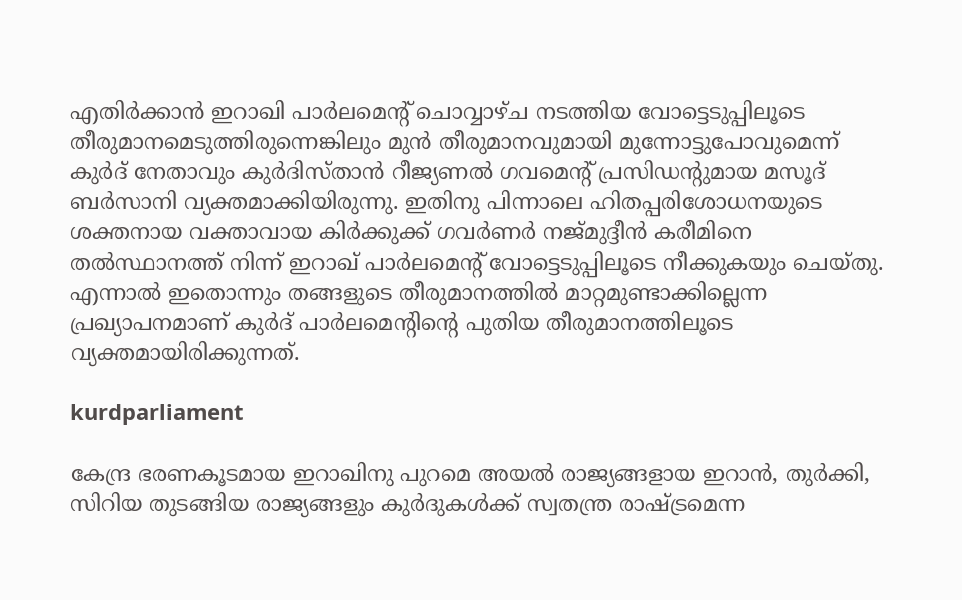എതിര്‍ക്കാന്‍ ഇറാഖി പാര്‍ലമെന്റ് ചൊവ്വാഴ്ച നടത്തിയ വോട്ടെടുപ്പിലൂടെ തീരുമാനമെടുത്തിരുന്നെങ്കിലും മുന്‍ തീരുമാനവുമായി മുന്നോട്ടുപോവുമെന്ന് കുര്‍ദ് നേതാവും കുര്‍ദിസ്താന്‍ റീജ്യണല്‍ ഗവമെന്റ് പ്രസിഡന്റുമായ മസൂദ് ബര്‍സാനി വ്യക്തമാക്കിയിരുന്നു. ഇതിനു പിന്നാലെ ഹിതപ്പരിശോധനയുടെ ശക്തനായ വക്താവായ കിര്‍ക്കുക്ക് ഗവര്‍ണര്‍ നജ്മുദ്ദീന്‍ കരീമിനെ തല്‍സ്ഥാനത്ത് നിന്ന് ഇറാഖ് പാര്‍ലമെന്റ് വോട്ടെടുപ്പിലൂടെ നീക്കുകയും ചെയ്തു. എന്നാല്‍ ഇതൊന്നും തങ്ങളുടെ തീരുമാനത്തില്‍ മാറ്റമുണ്ടാക്കില്ലെന്ന പ്രഖ്യാപനമാണ് കുര്‍ദ് പാര്‍ലമെന്റിന്റെ പുതിയ തീരുമാനത്തിലൂടെ വ്യക്തമായിരിക്കുന്നത്.

kurdparliament

കേന്ദ്ര ഭരണകൂടമായ ഇറാഖിനു പുറമെ അയല്‍ രാജ്യങ്ങളായ ഇറാന്‍, തുര്‍ക്കി, സിറിയ തുടങ്ങിയ രാജ്യങ്ങളും കുര്‍ദുകള്‍ക്ക് സ്വതന്ത്ര രാഷ്ട്രമെന്ന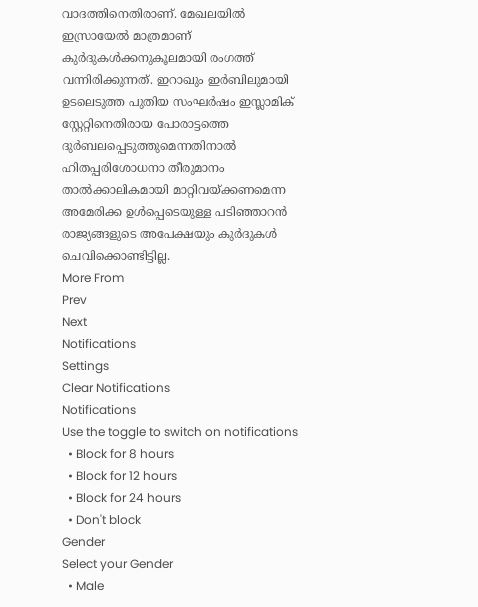വാദത്തിനെതിരാണ്. മേഖലയില്‍ ഇസ്രായേല്‍ മാത്രമാണ് കുര്‍ദുകള്‍ക്കനുകൂലമായി രംഗത്ത് വന്നിരിക്കുന്നത്. ഇറാഖും ഇര്‍ബിലുമായി ഉടലെടുത്ത പുതിയ സംഘര്‍ഷം ഇസ്ലാമിക് സ്റ്റേറ്റിനെതിരായ പോരാട്ടത്തെ ദുര്‍ബലപ്പെടുത്തുമെന്നതിനാല്‍ ഹിതപ്പരിശോധനാ തീരുമാനം താല്‍ക്കാലികമായി മാറ്റിവയ്ക്കണമെന്ന അമേരിക്ക ഉള്‍പ്പെടെയുള്ള പടിഞ്ഞാറന്‍ രാജ്യങ്ങളുടെ അപേക്ഷയും കുര്‍ദുകള്‍ ചെവിക്കൊണ്ടിട്ടില്ല.
More From
Prev
Next
Notifications
Settings
Clear Notifications
Notifications
Use the toggle to switch on notifications
  • Block for 8 hours
  • Block for 12 hours
  • Block for 24 hours
  • Don't block
Gender
Select your Gender
  • Male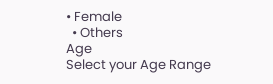• Female
  • Others
Age
Select your Age Range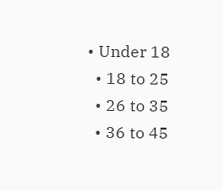• Under 18
  • 18 to 25
  • 26 to 35
  • 36 to 45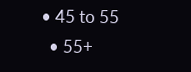• 45 to 55
  • 55+